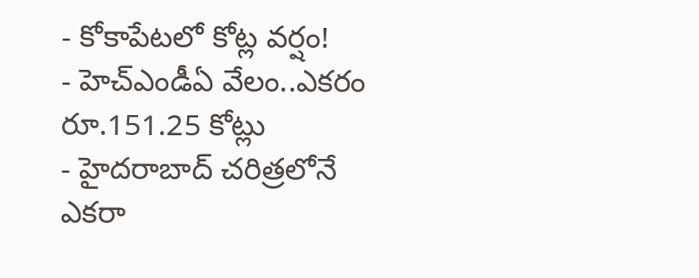- కోకాపేటలో కోట్ల వర్షం!
- హెచ్ఎండీఏ వేలం..ఎకరం రూ.151.25 కోట్లు
- హైదరాబాద్ చరిత్రలోనే ఎకరా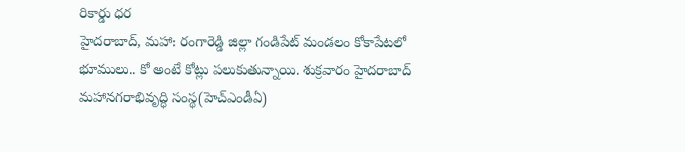రికార్డు ధర
హైదరాబాద్, మహా: రంగారెడ్డి జిల్లా గండిపేట్ మండలం కోకాపేటలో భూములు.. కో అంటే కోట్లు పలుకుతున్నాయి. శుక్రవారం హైదరాబాద్ మహానగరాభివృద్ధి సంస్థ(హెచ్ఎండీఏ)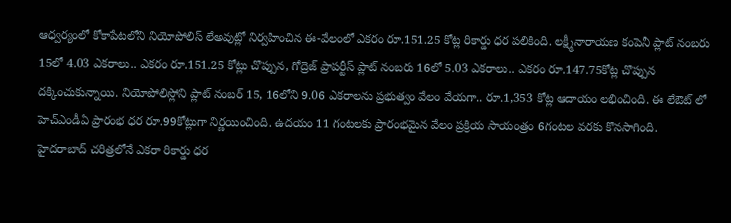ఆధ్వర్యంలో కోకాపేటలోని నియోపోలిస్ లేఅవుట్లో నిర్వహించిన ఈ-వేలంలో ఎకరం రూ.151.25 కోట్ల రికార్డు ధర పలికింది. లక్ష్మీనారాయణ కంపెనీ ప్లాట్ నంబరు 15లో 4.03 ఎకరాలు.. ఎకరం రూ.151.25 కోట్లు చొప్పున, గోద్రెజ్ ప్రాపర్టీస్ ప్లాట్ నంబరు 16లో 5.03 ఎకరాలు.. ఎకరం రూ.147.75కోట్ల చొప్పున దక్కించుకున్నాయి. నియోపోలిస్లోని ప్లాట్ నంబర్ 15, 16లోని 9.06 ఎకరాలను ప్రభుత్వం వేలం వేయగా.. రూ.1,353 కోట్ల ఆదాయం లభించింది. ఈ లేఔట్ లో హెచ్ఎండీఏ ప్రారంభ ధర రూ.99కోట్లుగా నిర్ణయించింది. ఉదయం 11 గంటలకు ప్రారంభమైన వేలం ప్రక్రియ సాయంత్రం 6గంటల వరకు కొనసాగింది.
హైదరాబాద్ చరిత్రలోనే ఎకరా రికార్డు ధర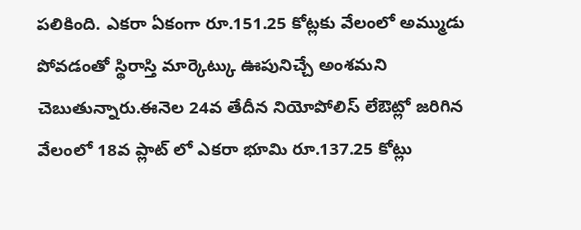పలికింది. ఎకరా ఏకంగా రూ.151.25 కోట్లకు వేలంలో అమ్ముడు పోవడంతో స్థిరాస్తి మార్కెట్కు ఊపునిచ్చే అంశమని చెబుతున్నారు.ఈనెల 24వ తేదీన నియోపోలిస్ లేఔట్లో జరిగిన వేలంలో 18వ ప్లాట్ లో ఎకరా భూమి రూ.137.25 కోట్లు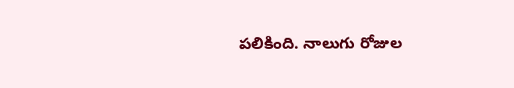పలికింది. నాలుగు రోజుల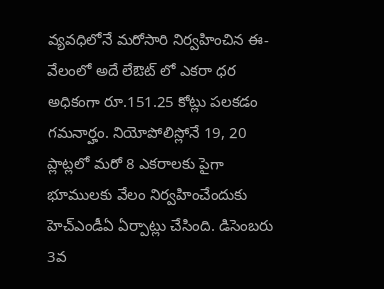వ్యవధిలోనే మరోసారి నిర్వహించిన ఈ-వేలంలో అదే లేఔట్ లో ఎకరా ధర అధికంగా రూ.151.25 కోట్లు పలకడం గమనార్హం. నియోపోలిస్లోనే 19, 20 ప్లాట్లలో మరో 8 ఎకరాలకు పైగా భూములకు వేలం నిర్వహించేందుకు హెచ్ఎండీఏ ఏర్పాట్లు చేసింది. డిసెంబరు 3వ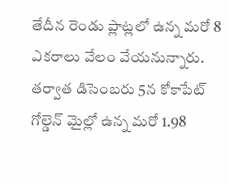తేదీన రెండు ప్లాట్లలో ఉన్న మరో 8 ఎకరాలు వేలం వేయనున్నారు. తర్వాత డిసెంబరు 5న కోకాపేట్ గోల్డెన్ మైల్లో ఉన్న మరో 1.98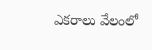ఎకరాలు వేలంలో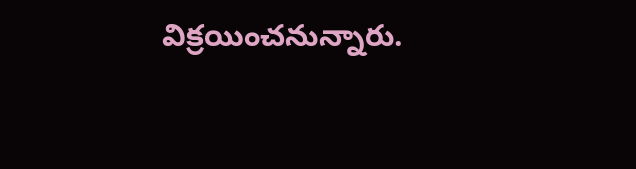విక్రయించనున్నారు.